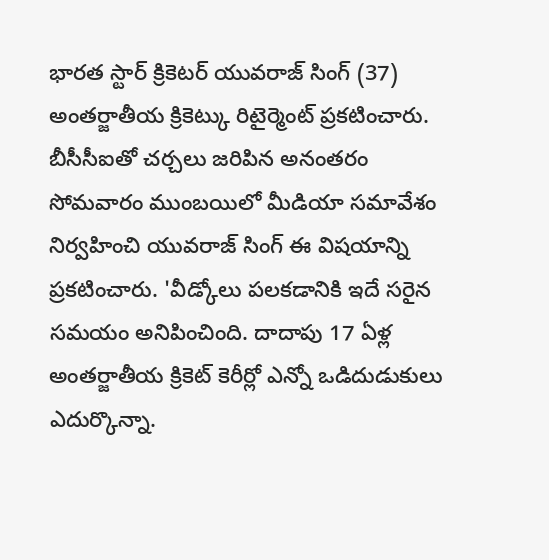భారత స్టార్ క్రికెటర్ యువరాజ్ సింగ్ (37) అంతర్జాతీయ క్రికెట్కు రిటైర్మెంట్ ప్రకటించారు. బీసీసీఐతో చర్చలు జరిపిన అనంతరం సోమవారం ముంబయిలో మీడియా సమావేశం నిర్వహించి యువరాజ్ సింగ్ ఈ విషయాన్ని ప్రకటించారు. 'వీడ్కోలు పలకడానికి ఇదే సరైన సమయం అనిపించింది. దాదాపు 17 ఏళ్ల అంతర్జాతీయ క్రికెట్ కెరీర్లో ఎన్నో ఒడిదుడుకులు ఎదుర్కొన్నా.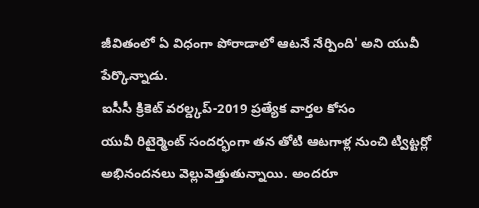జీవితంలో ఏ విధంగా పోరాడాలో ఆటనే నేర్పింది' అని యువీ పేర్కొన్నాడు.
ఐసీసీ క్రికెట్ వరల్డ్కప్-2019 ప్రత్యేక వార్తల కోసం
యువీ రిటైర్మెంట్ సందర్భంగా తన తోటి ఆటగాళ్ల నుంచి ట్విట్టర్లో అభినందనలు వెల్లువెత్తుతున్నాయి. అందరూ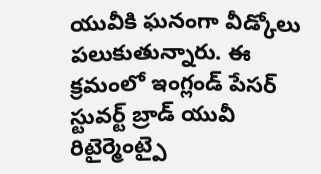యువీకి ఘనంగా వీడ్కోలు పలుకుతున్నారు. ఈ క్రమంలో ఇంగ్లండ్ పేసర్ స్టువర్ట్ బ్రాడ్ యువీ రిటైర్మెంట్పై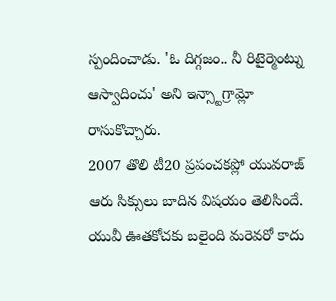స్పందించాడు. 'ఓ దిగ్గజం.. నీ రిటైర్మెంట్ను ఆస్వాదించు' అని ఇన్స్టాగ్రామ్లో రాసుకొచ్చారు.
2007 తొలి టీ20 ప్రపంచకప్లో యువరాజ్ ఆరు సిక్సులు బాదిన విషయం తెలిసిందే. యువీ ఊతకోచకు బలైంది మరెవరో కాదు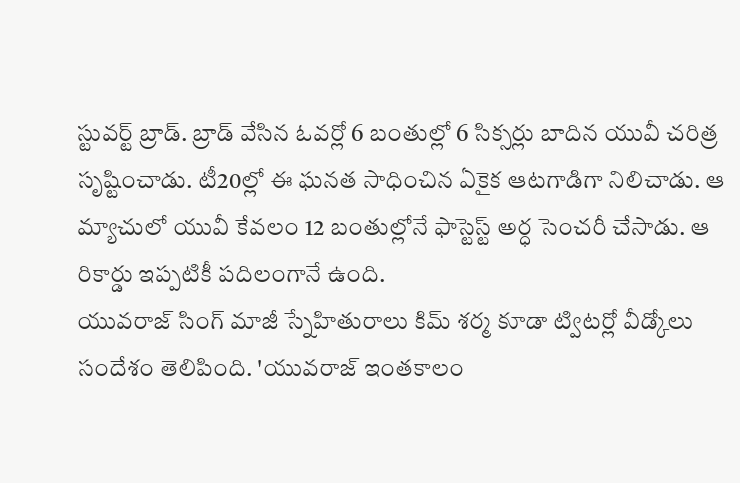స్టువర్ట్ బ్రాడ్. బ్రాడ్ వేసిన ఓవర్లో 6 బంతుల్లో 6 సిక్సర్లు బాదిన యువీ చరిత్ర సృష్టించాడు. టీ20ల్లో ఈ ఘనత సాధించిన ఏకైక ఆటగాడిగా నిలిచాడు. ఆ మ్యాచులో యువీ కేవలం 12 బంతుల్లోనే ఫాస్టెస్ట్ అర్ధ సెంచరీ చేసాడు. ఆ రికార్డు ఇప్పటికీ పదిలంగానే ఉంది.
యువరాజ్ సింగ్ మాజీ స్నేహితురాలు కిమ్ శర్మ కూడా ట్విటర్లో వీడ్కోలు సందేశం తెలిపింది. 'యువరాజ్ ఇంతకాలం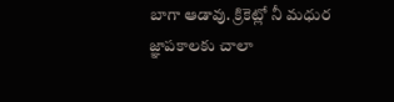బాగా ఆడావు. క్రికెట్లో నీ మధుర జ్ఞాపకాలకు చాలా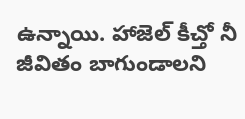ఉన్నాయి. హాజెల్ కీచ్తో నీ జీవితం బాగుండాలని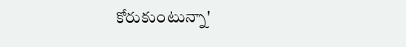కోరుకుంటున్నా'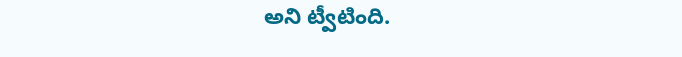అని ట్వీటింది.